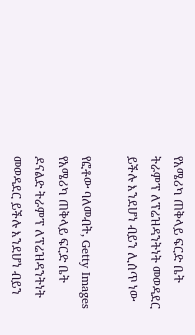የአሜሪካ ጠቅላይ ፍርድ ቤት ትራምፕ ለፕሬዝዳንትነት መወዳደር ይችሉ እንደሆነ ብይን ሊሰጥ ነው

የፎቶው ባለመብት, Getty Images
የአሜሪካ ጠቅላይ ፍርድ ቤት ዶናልድ ትራምፕ ለፕሬዝዳንትነት መወዳደር ይችሉ እንደሆነ ብይን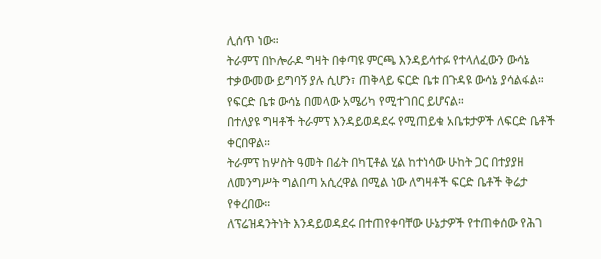ሊሰጥ ነው።
ትራምፕ በኮሎራዶ ግዛት በቀጣዩ ምርጫ እንዳይሳተፉ የተላለፈውን ውሳኔ ተቃውመው ይግባኝ ያሉ ሲሆን፣ ጠቅላይ ፍርድ ቤቱ በጉዳዩ ውሳኔ ያሳልፋል።
የፍርድ ቤቱ ውሳኔ በመላው አሜሪካ የሚተገበር ይሆናል።
በተለያዩ ግዛቶች ትራምፕ እንዳይወዳደሩ የሚጠይቁ አቤቱታዎች ለፍርድ ቤቶች ቀርበዋል።
ትራምፕ ከሦስት ዓመት በፊት በካፒቶል ሂል ከተነሳው ሁከት ጋር በተያያዘ ለመንግሥት ግልበጣ አሲረዋል በሚል ነው ለግዛቶች ፍርድ ቤቶች ቅሬታ የቀረበው።
ለፕሬዝዳንትነት እንዳይወዳደሩ በተጠየቀባቸው ሁኔታዎች የተጠቀሰው የሕገ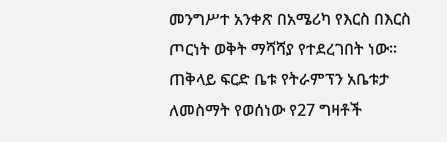መንግሥተ አንቀጽ በአሜሪካ የእርስ በእርስ ጦርነት ወቅት ማሻሻያ የተደረገበት ነው።
ጠቅላይ ፍርድ ቤቱ የትራምፕን አቤቱታ ለመስማት የወሰነው የ27 ግዛቶች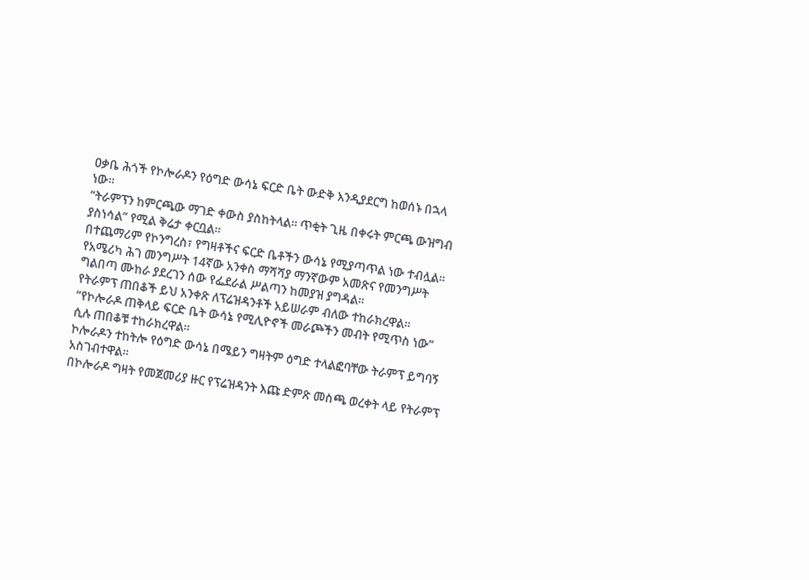ዐቃቤ ሕጎች የኮሎራዶን የዕግድ ውሳኔ ፍርድ ቤት ውድቅ እንዲያደርግ ከወሰኑ በኋላ ነው።
“ትራምፕን ከምርጫው ማገድ ቀውስ ያስከትላል። ጥቂት ጊዜ በቀሩት ምርጫ ውዝግብ ያስነሳል” የሚል ቅሬታ ቀርቧል።
በተጨማሪም የኮንግረስ፣ የግዛቶችና ፍርድ ቤቶችን ውሳኔ የሚያጣጥል ነው ተብሏል።
የአሜሪካ ሕገ መንግሥት 14ኛው አንቀስ ማሻሻያ ማንኛውም አመጽና የመንግሥት ግልበጣ ሙከራ ያደረገን ሰው የፌደራል ሥልጣን ከመያዝ ያግዳል።
የትራምፕ ጠበቆች ይህ አንቀጽ ለፕሬዝዳንቶች አይሠራም ብለው ተከራክረዋል።
“የኮሎራዶ ጠቅላይ ፍርድ ቤት ውሳኔ የሚሊዮኖች መራጮችን መብት የሚጥስ ነው” ሲሉ ጠበቆቹ ተከራክረዋል።
ኮሎራዶን ተከትሎ የዕግድ ውሳኔ በሜይን ግዛትም ዕግድ ተላልፎባቸው ትራምፕ ይግባኝ አስገብተዋል።
በኮሎራዶ ግዛት የመጀመሪያ ዙር የፕሬዝዳንት እጩ ድምጽ መስጫ ወረቀት ላይ የትራምፕ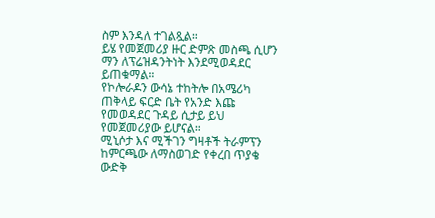ስም እንዳለ ተገልጿል።
ይሄ የመጀመሪያ ዙር ድምጽ መስጫ ሲሆን ማን ለፕሬዝዳንትነት እንደሚወዳደር ይጠቁማል።
የኮሎራዶን ውሳኔ ተከትሎ በአሜሪካ ጠቅላይ ፍርድ ቤት የአንድ እጩ የመወዳደር ጉዳይ ሲታይ ይህ የመጀመሪያው ይሆናል።
ሚኒሶታ እና ሚችገን ግዛቶች ትራምፕን ከምርጫው ለማስወገድ የቀረበ ጥያቄ ውድቅ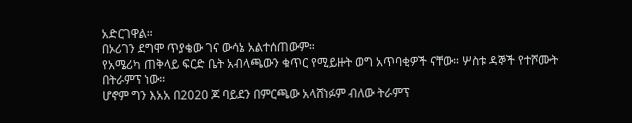አድርገዋል።
በኦሪገን ደግሞ ጥያቄው ገና ውሳኔ አልተሰጠውም።
የአሜሪካ ጠቅላይ ፍርድ ቤት አብላጫውን ቁጥር የሚይዙት ወግ አጥባቂዎች ናቸው። ሦስቱ ዳኞች የተሾሙት በትራምፕ ነው።
ሆኖም ግን እአአ በ2020 ጆ ባይደን በምርጫው አላሸነፉም ብለው ትራምፕ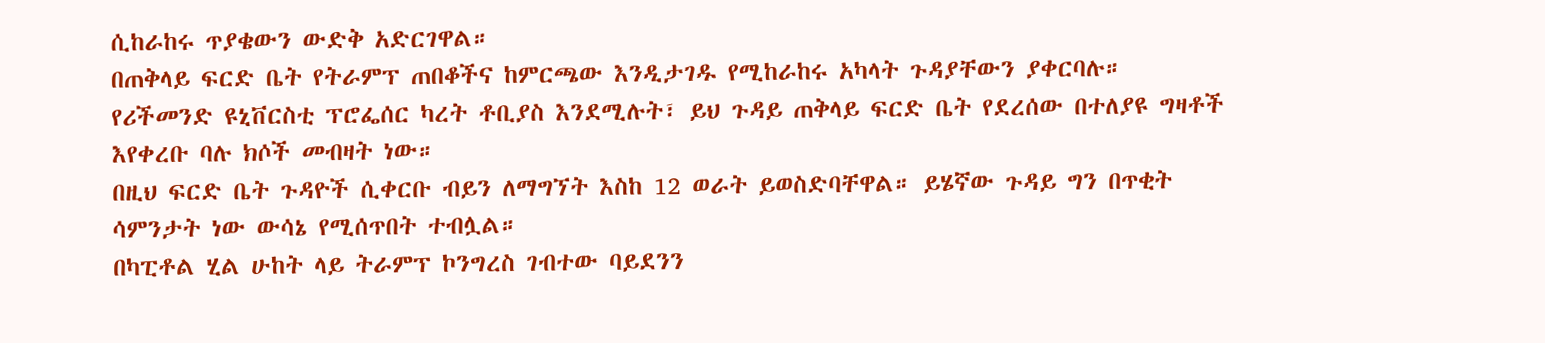ሲከራከሩ ጥያቄውን ውድቅ አድርገዋል።
በጠቅላይ ፍርድ ቤት የትራምፕ ጠበቆችና ከምርጫው እንዲታገዱ የሚከራከሩ አካላት ጉዳያቸውን ያቀርባሉ።
የሪችመንድ ዩኒቨርስቲ ፕሮፌሰር ካረት ቶቢያስ እንደሚሉት፣ ይህ ጉዳይ ጠቅላይ ፍርድ ቤት የደረሰው በተለያዩ ግዛቶች እየቀረቡ ባሉ ክሶች መብዛት ነው።
በዚህ ፍርድ ቤት ጉዳዮች ሲቀርቡ ብይን ለማግኘት እስከ 12 ወራት ይወስድባቸዋል። ይሄኛው ጉዳይ ግን በጥቂት ሳምንታት ነው ውሳኔ የሚሰጥበት ተብሏል።
በካፒቶል ሂል ሁከት ላይ ትራምፕ ኮንግረስ ገብተው ባይደንን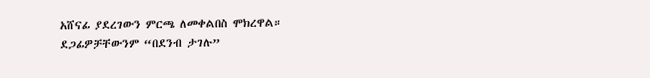አሸናፊ ያደረገውን ምርጫ ለመቀልበስ ሞክረዋል።
ደጋፊዎቻቸውንም “በደንብ ታገሉ”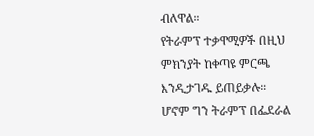ብለዋል።
የትራምፕ ተቃዋሚዎች በዚህ ምክንያት ከቀጣዩ ምርጫ እንዲታገዱ ይጠይቃሉ።
ሆኖም ግን ትራምፕ በፌደራል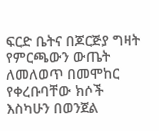ፍርድ ቤትና በጆርጅያ ግዛት የምርጫውን ውጤት ለመለወጥ በመሞከር የቀረቡባቸው ክሶች እስካሁን በወንጀል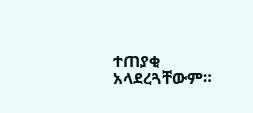ተጠያቂ አላደረጓቸውም።